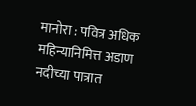मानोरा : पवित्र अधिक महिन्यानिमित्त अडाण नदीच्या पात्रात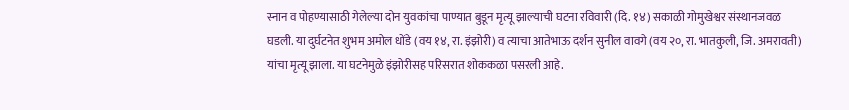स्नान व पोहण्यासाठी गेलेल्या दोन युवकांचा पाण्यात बुडून मृत्यू झाल्याची घटना रविवारी (दि. १४) सकाळी गोमुखेश्वर संस्थानजवळ घडली. या दुर्घटनेत शुभम अमोल धोंडे (वय १४, रा. इंझोरी) व त्याचा आतेभाऊ दर्शन सुनील वावगे (वय २०, रा. भातकुली, जि. अमरावती) यांचा मृत्यू झाला. या घटनेमुळे इंझोरीसह परिसरात शोककळा पसरली आहे.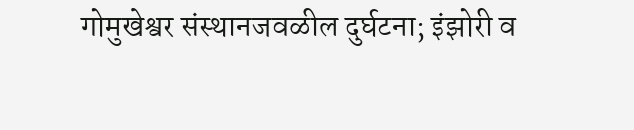गोमुखेश्वर संस्थानजवळील दुर्घटना; इंझोरी व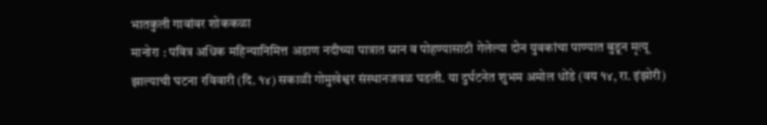भातकुली गावांवर शोककळा
मानोरा : पवित्र अधिक महिन्यानिमित्त अडाण नदीच्या पात्रात स्नान व पोहण्यासाठी गेलेल्या दोन युवकांचा पाण्यात बुडून मृत्यू झाल्याची घटना रविवारी (दि. १४) सकाळी गोमुखेश्वर संस्थानजवळ घडली. या दुर्घटनेत शुभम अमोल धोंडे (वय १४, रा. इंझोरी)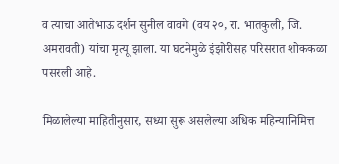व त्याचा आतेभाऊ दर्शन सुनील वावगे (वय २०, रा. भातकुली, जि. अमरावती) यांचा मृत्यू झाला. या घटनेमुळे इंझोरीसह परिसरात शोककळा पसरली आहे.

मिळालेल्या माहितीनुसार, सध्या सुरू असलेल्या अधिक महिन्यानिमित्त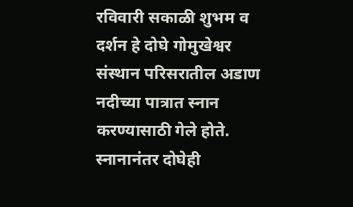रविवारी सकाळी शुभम व दर्शन हे दोघे गोमुखेश्वर संस्थान परिसरातील अडाण नदीच्या पात्रात स्नान करण्यासाठी गेले होते. स्नानानंतर दोघेही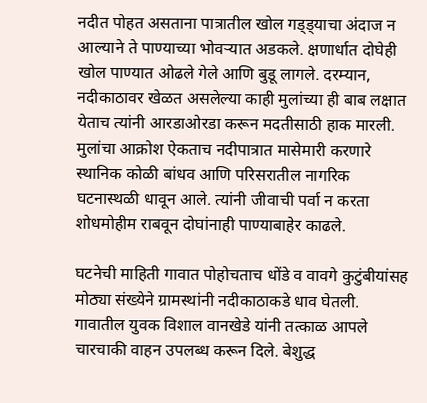नदीत पोहत असताना पात्रातील खोल गड्ड्याचा अंदाज न आल्याने ते पाण्याच्या भोवऱ्यात अडकले. क्षणार्धात दोघेही खोल पाण्यात ओढले गेले आणि बुडू लागले. दरम्यान, नदीकाठावर खेळत असलेल्या काही मुलांच्या ही बाब लक्षात येताच त्यांनी आरडाओरडा करून मदतीसाठी हाक मारली. मुलांचा आक्रोश ऐकताच नदीपात्रात मासेमारी करणारे स्थानिक कोळी बांधव आणि परिसरातील नागरिक घटनास्थळी धावून आले. त्यांनी जीवाची पर्वा न करता शोधमोहीम राबवून दोघांनाही पाण्याबाहेर काढले.

घटनेची माहिती गावात पोहोचताच धोंडे व वावगे कुटुंबीयांसह मोठ्या संख्येने ग्रामस्थांनी नदीकाठाकडे धाव घेतली. गावातील युवक विशाल वानखेडे यांनी तत्काळ आपले चारचाकी वाहन उपलब्ध करून दिले. बेशुद्ध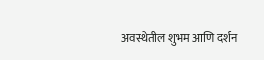अवस्थेतील शुभम आणि दर्शन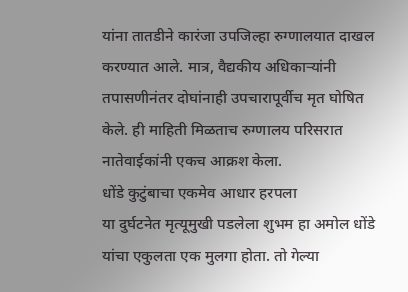यांना तातडीने कारंजा उपजिल्हा रुग्णालयात दाखल करण्यात आले. मात्र, वैद्यकीय अधिकाऱ्यांनी तपासणीनंतर दोघांनाही उपचारापूर्वीच मृत घोषित केले. ही माहिती मिळताच रुग्णालय परिसरात नातेवाईकांनी एकच आक्रश केला.
धोंडे कुटुंबाचा एकमेव आधार हरपला
या दुर्घटनेत मृत्यूमुखी पडलेला शुभम हा अमोल धोंडे यांचा एकुलता एक मुलगा होता. तो गेल्या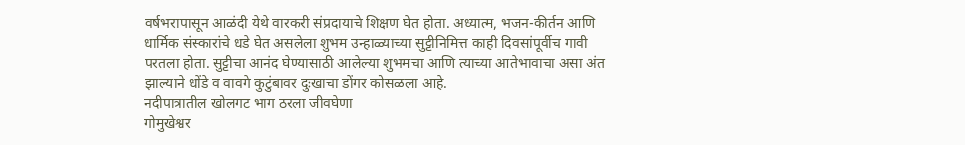वर्षभरापासून आळंदी येथे वारकरी संप्रदायाचे शिक्षण घेत होता. अध्यात्म, भजन-कीर्तन आणि धार्मिक संस्कारांचे धडे घेत असलेला शुभम उन्हाळ्याच्या सुट्टीनिमित्त काही दिवसांपूर्वीच गावी परतला होता. सुट्टीचा आनंद घेण्यासाठी आलेल्या शुभमचा आणि त्याच्या आतेभावाचा असा अंत झाल्याने धोंडे व वावगे कुटुंबावर दुःखाचा डोंगर कोसळला आहे.
नदीपात्रातील खोलगट भाग ठरला जीवघेणा
गोमुखेश्वर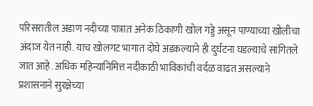परिसरातील अडाण नदीच्या पात्रात अनेक ठिकाणी खोल गड्डे असून पाण्याच्या खोलीचा अंदाज येत नाही. याच खोलगट भागात दोघे अडकल्याने ही दुर्घटना घडल्याचे सांगितले जात आहे. अधिक महिन्यानिमित्त नदीकाठी भाविकांची वर्दळ वाढत असल्याने प्रशासनाने सुरक्षेच्या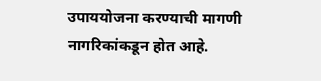उपाययोजना करण्याची मागणी नागरिकांकडून होत आहे.